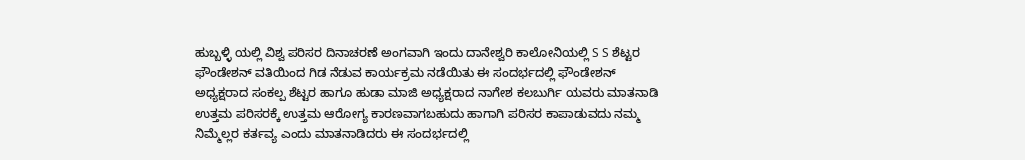ಹುಬ್ಬಳ್ಳಿ ಯಲ್ಲಿ ವಿಶ್ವ ಪರಿಸರ ದಿನಾಚರಣೆ ಅಂಗವಾಗಿ ಇಂದು ದಾನೇಶ್ವರಿ ಕಾಲೋನಿಯಲ್ಲಿ S S ಶೆಟ್ಟರ ಫೌಂಡೇಶನ್ ವತಿಯಿಂದ ಗಿಡ ನೆಡುವ ಕಾರ್ಯಕ್ರಮ ನಡೆಯಿತು ಈ ಸಂದರ್ಭದಲ್ಲಿ ಫೌಂಡೇಶನ್ ಅಧ್ಯಕ್ಷರಾದ ಸಂಕಲ್ಪ ಶೆಟ್ಟರ ಹಾಗೂ ಹುಡಾ ಮಾಜಿ ಅಧ್ಯಕ್ಷರಾದ ನಾಗೇಶ ಕಲಬುರ್ಗಿ ಯವರು ಮಾತನಾಡಿ ಉತ್ತಮ ಪರಿಸರಕ್ಕೆ ಉತ್ತಮ ಆರೋಗ್ಯ ಕಾರಣವಾಗಬಹುದು ಹಾಗಾಗಿ ಪರಿಸರ ಕಾಪಾಡುವದು ನಮ್ಮ ನಿಮ್ಮೆಲ್ಲರ ಕರ್ತವ್ಯ ಎಂದು ಮಾತನಾಡಿದರು ಈ ಸಂದರ್ಭದಲ್ಲಿ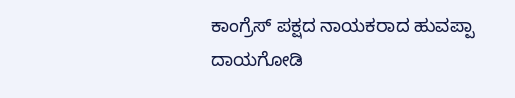ಕಾಂಗ್ರೆಸ್ ಪಕ್ಷದ ನಾಯಕರಾದ ಹುವಪ್ಪಾ ದಾಯಗೋಡಿ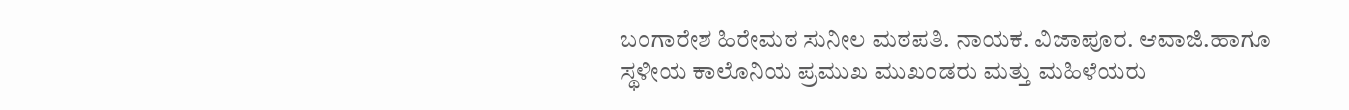ಬಂಗಾರೇಶ ಹಿರೇಮಠ ಸುನೀಲ ಮಠಪತಿ. ನಾಯಕ. ವಿಜಾಪೂರ. ಆವಾಜಿ.ಹಾಗೂ ಸ್ಥಳೀಯ ಕಾಲೊನಿಯ ಪ್ರಮುಖ ಮುಖಂಡರು ಮತ್ತು ಮಹಿಳೆಯರು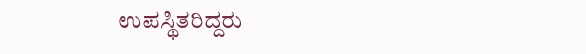ಉಪಸ್ಥಿತರಿದ್ದರು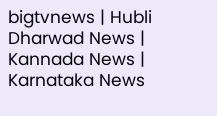bigtvnews | Hubli Dharwad News | Kannada News | Karnataka News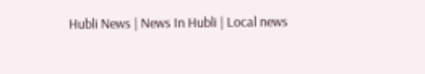Hubli News | News In Hubli | Local news